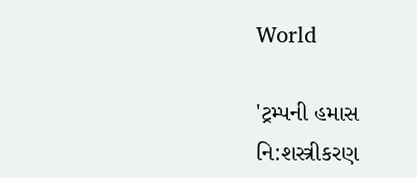World

'ટ્રમ્પની હમાસ નિ:શસ્ત્રીકરણ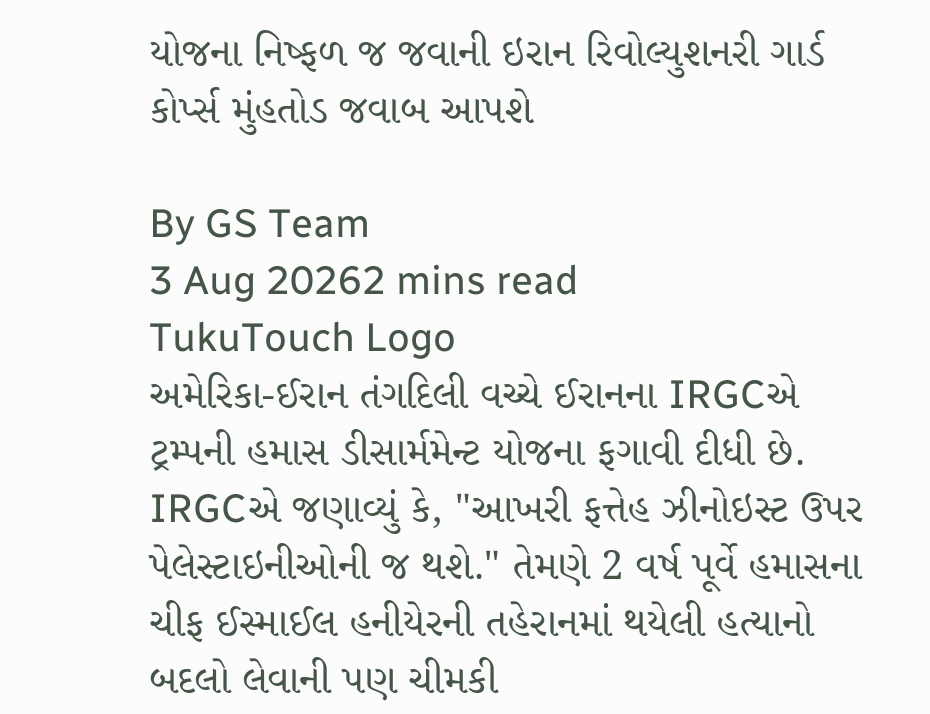યોજના નિષ્ફળ જ જવાની ઇરાન રિવોલ્યુશનરી ગાર્ડ કોર્પ્સ મુંહતોડ જવાબ આપશે

By GS Team
3 Aug 20262 mins read
TukuTouch Logo
અમેરિકા-ઈરાન તંગદિલી વચ્ચે ઈરાનના IRGCએ ટ્રમ્પની હમાસ ડીસાર્મમેન્ટ યોજના ફગાવી દીધી છે. IRGCએ જણાવ્યું કે, "આખરી ફત્તેહ ઝીનોઇસ્ટ ઉપર પેલેસ્ટાઇનીઓની જ થશે." તેમણે 2 વર્ષ પૂર્વે હમાસના ચીફ ઈસ્માઈલ હનીયેરની તહેરાનમાં થયેલી હત્યાનો બદલો લેવાની પણ ચીમકી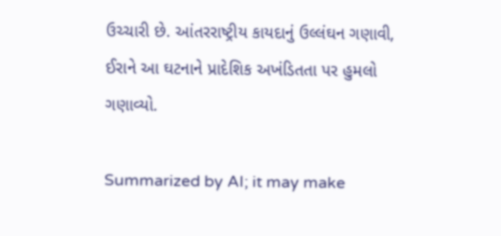ઉચ્ચારી છે. આંતરરાષ્ટ્રીય કાયદાનું ઉલ્લંઘન ગણાવી, ઈરાને આ ઘટનાને પ્રાદેશિક અખંડિતતા પર હુમલો ગણાવ્યો.

Summarized by AI; it may make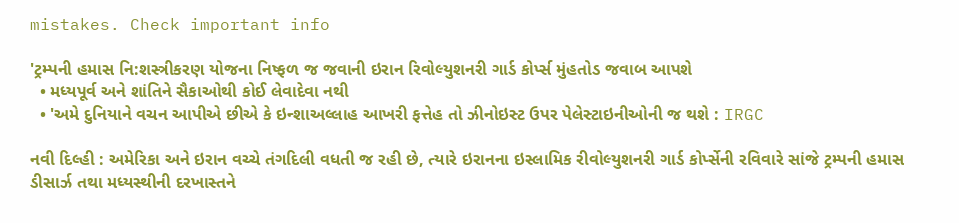mistakes. Check important info

'ટ્રમ્પની હમાસ નિ:શસ્ત્રીકરણ યોજના નિષ્ફળ જ જવાની ઇરાન રિવોલ્યુશનરી ગાર્ડ કોર્પ્સ મુંહતોડ જવાબ આપશે
  • મધ્યપૂર્વ અને શાંતિને સૈકાઓથી કોઈ લેવાદેવા નથી
  • 'અમે દુનિયાને વચન આપીએ છીએ કે ઇન્શાઅલ્લાહ આખરી ફત્તેહ તો ઝીનોઇસ્ટ ઉપર પેલેસ્ટાઇનીઓની જ થશે : IRGC

નવી દિલ્હી : અમેરિકા અને ઇરાન વચ્ચે તંગદિલી વધતી જ રહી છે, ત્યારે ઇરાનના ઇસ્લામિક રીવોલ્યુશનરી ગાર્ડ કોર્પ્સેની રવિવારે સાંજે ટ્રમ્પની હમાસ ડીસાર્ઝ તથા મધ્યસ્થીની દરખાસ્તને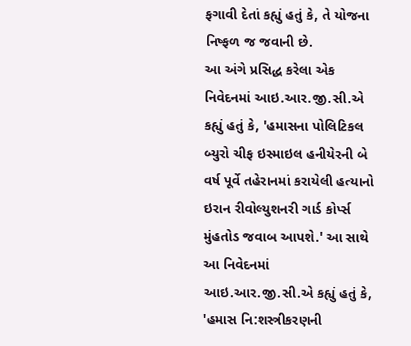ફગાવી દેતાં કહ્યું હતું કે, તે યોજના નિષ્ફળ જ જવાની છે.
આ અંગે પ્રસિદ્ધ કરેલા એક નિવેદનમાં આઇ.આર.જી.સી.એ કહ્યું હતું કે, 'હમાસના પોલિટિકલ બ્યુરો ચીફ ઇસ્માઇલ હનીયેરની બે વર્ષ પૂર્વે તહેરાનમાં કરાયેલી હત્યાનો ઇરાન રીવોલ્યુશનરી ગાર્ડ કોર્પ્સ મુંહતોડ જવાબ આપશે.' આ સાથે આ નિવેદનમાં આઇ.આર.જી.સી.એ કહ્યું હતું કે, 'હમાસ નિ:શસ્ત્રીકરણની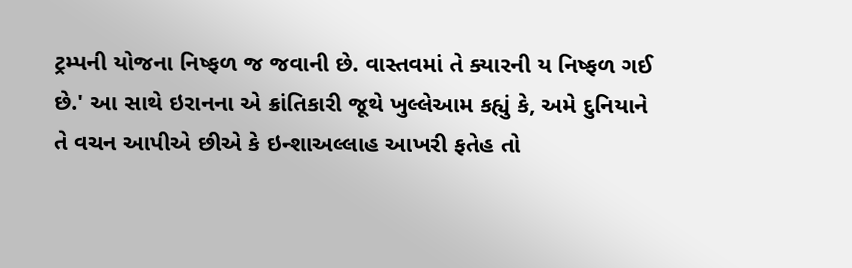ટ્રમ્પની યોજના નિષ્ફળ જ જવાની છે. વાસ્તવમાં તે ક્યારની ય નિષ્ફળ ગઈ છે.' આ સાથે ઇરાનના એ ક્રાંતિકારી જૂથે ખુલ્લેઆમ કહ્યું કે, અમે દુનિયાને તે વચન આપીએ છીએ કે ઇન્શાઅલ્લાહ આખરી ફતેહ તો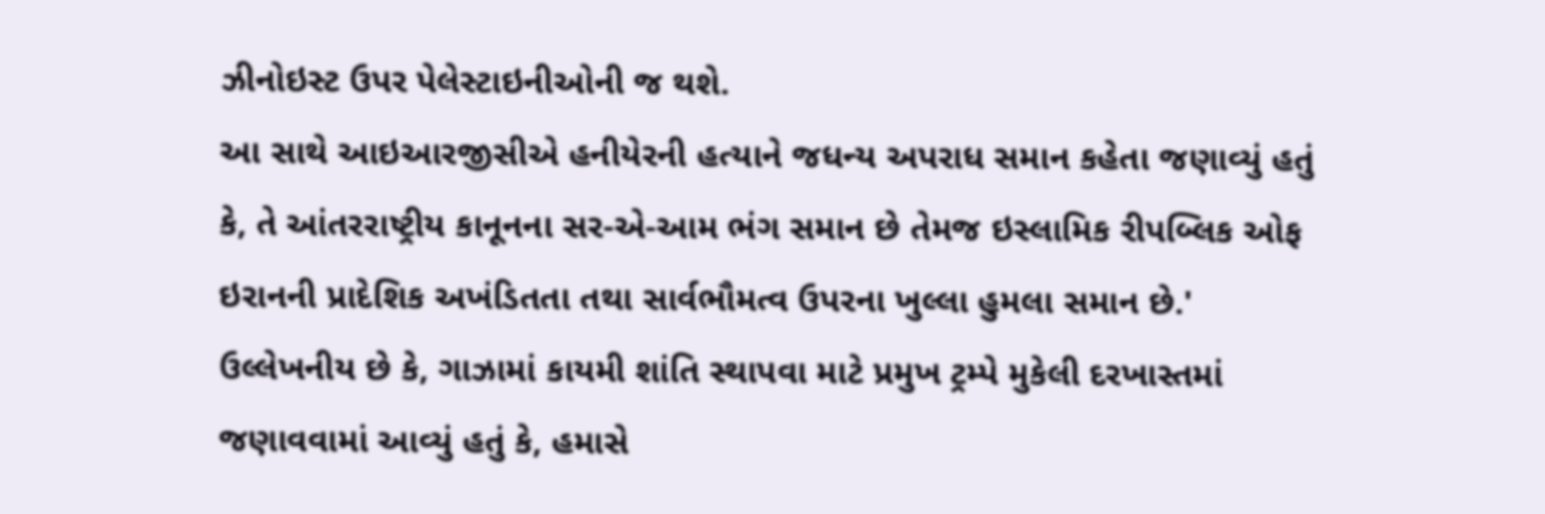ઝીનોઇસ્ટ ઉપર પેલેસ્ટાઇનીઓની જ થશે.
આ સાથે આઇઆરજીસીએ હનીયેરની હત્યાને જધન્ય અપરાધ સમાન કહેતા જણાવ્યું હતું કે, તે આંતરરાષ્ટ્રીય કાનૂનના સર-એ-આમ ભંગ સમાન છે તેમજ ઇસ્લામિક રીપબ્લિક ઓફ ઇરાનની પ્રાદેશિક અખંડિતતા તથા સાર્વભૌમત્વ ઉપરના ખુલ્લા હુમલા સમાન છે.'
ઉલ્લેખનીય છે કે, ગાઝામાં કાયમી શાંતિ સ્થાપવા માટે પ્રમુખ ટ્રમ્પે મુકેલી દરખાસ્તમાં જણાવવામાં આવ્યું હતું કે, હમાસે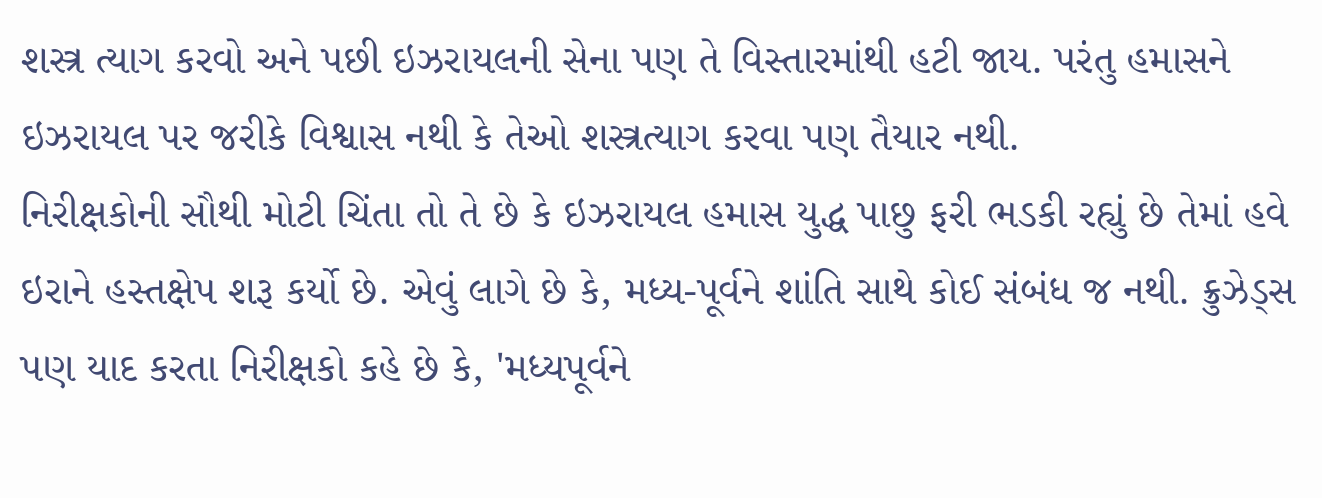શસ્ત્ર ત્યાગ કરવો અને પછી ઇઝરાયલની સેના પણ તે વિસ્તારમાંથી હટી જાય. પરંતુ હમાસને ઇઝરાયલ પર જરીકે વિશ્વાસ નથી કે તેઓ શસ્ત્રત્યાગ કરવા પણ તૈયાર નથી.
નિરીક્ષકોની સૌથી મોટી ચિંતા તો તે છે કે ઇઝરાયલ હમાસ યુદ્ધ પાછુ ફરી ભડકી રહ્યું છે તેમાં હવે ઇરાને હસ્તક્ષેપ શરૂ કર્યો છે. એવું લાગે છે કે, મધ્ય-પૂર્વને શાંતિ સાથે કોઈ સંબંધ જ નથી. ક્રુઝેડ્સ પણ યાદ કરતા નિરીક્ષકો કહે છે કે, 'મધ્યપૂર્વને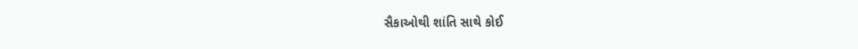સૈકાઓથી શાંતિ સાથે કોઈ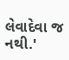લેવાદેવા જ નથી.'